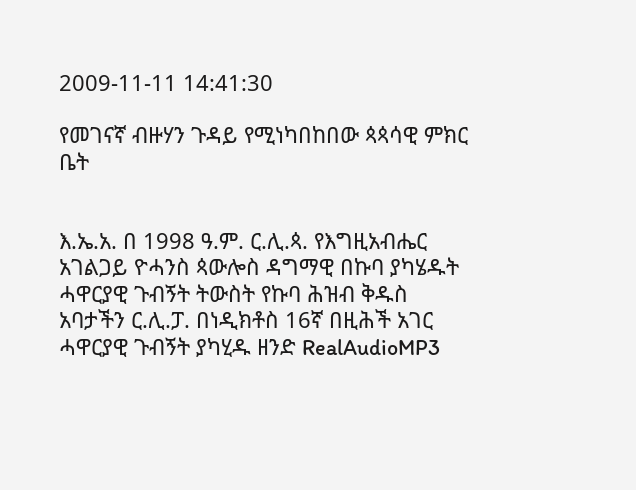2009-11-11 14:41:30

የመገናኛ ብዙሃን ጉዳይ የሚነካበከበው ጳጳሳዊ ምክር ቤት


እ.ኤ.አ. በ 1998 ዓ.ም. ር.ሊ.ጳ. የእግዚአብሔር አገልጋይ ዮሓንስ ጳውሎስ ዳግማዊ በኩባ ያካሄዱት ሓዋርያዊ ጉብኝት ትውስት የኩባ ሕዝብ ቅዱስ አባታችን ር.ሊ.ፓ. በነዲክቶስ 16ኛ በዚሕች አገር ሓዋርያዊ ጉብኝት ያካሂዱ ዘንድ RealAudioMP3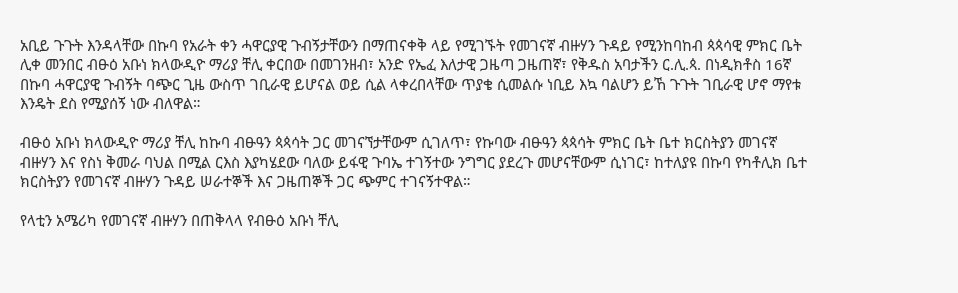አቢይ ጉጉት እንዳላቸው በኩባ የአራት ቀን ሓዋርያዊ ጉብኝታቸውን በማጠናቀቅ ላይ የሚገኙት የመገናኛ ብዙሃን ጉዳይ የሚንከባከብ ጳጳሳዊ ምክር ቤት ሊቀ መንበር ብፁዕ አቡነ ክላውዲዮ ማሪያ ቸሊ ቀርበው በመገንዘብ፣ አንድ የኤፈ እለታዊ ጋዜጣ ጋዜጠኛ፣ የቅዱስ አባታችን ር.ሊ.ጳ. በነዲክቶስ 16ኛ በኩባ ሓዋርያዊ ጉብኝት ባጭር ጊዜ ውስጥ ገቢራዊ ይሆናል ወይ ሲል ላቀረበላቸው ጥያቄ ሲመልሱ ነቢይ እኳ ባልሆን ይኸ ጉጉት ገቢራዊ ሆኖ ማየቱ እንዴት ደስ የሚያሰኝ ነው ብለዋል።

ብፁዕ አቡነ ክላውዲዮ ማሪያ ቸሊ ከኩባ ብፁዓን ጳጳሳት ጋር መገናኘታቸውም ሲገለጥ፣ የኩባው ብፁዓን ጳጳሳት ምክር ቤት ቤተ ክርስትያን መገናኛ ብዙሃን እና የስነ ቅመራ ባህል በሚል ርእስ እያካሄደው ባለው ይፋዊ ጉባኤ ተገኝተው ንግግር ያደረጉ መሆናቸውም ሲነገር፣ ከተለያዩ በኩባ የካቶሊክ ቤተ ክርስትያን የመገናኛ ብዙሃን ጉዳይ ሠራተኞች እና ጋዜጠኞች ጋር ጭምር ተገናኝተዋል።

የላቲን አሜሪካ የመገናኛ ብዙሃን በጠቅላላ የብፁዕ አቡነ ቸሊ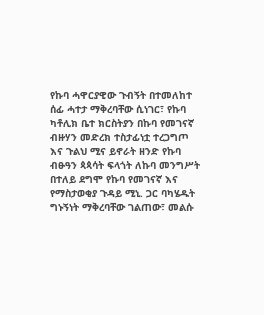የኩባ ሓዋርያዊው ጉብኝት በተመለከተ ሰፊ ሓተታ ማቅረባቸው ሲነገር፣ የኩባ ካቶሊክ ቤተ ክርስትያን በኩባ የመገናኛ ብዙሃን መድረክ ተስታፊነቷ ተረጋግጦ እና ጉልህ ሚና ይኖራት ዘንድ የኩባ ብፁዓን ጳጳሳት ፍላጎት ለኩባ መንግሥት በተለይ ደግሞ የኩባ የመገናኛ እና የማስታወቂያ ጉዳይ ሚኒ. ጋር ባካሄዱት ግኑኝነት ማቅረባቸው ገልጠው፣ መልሱ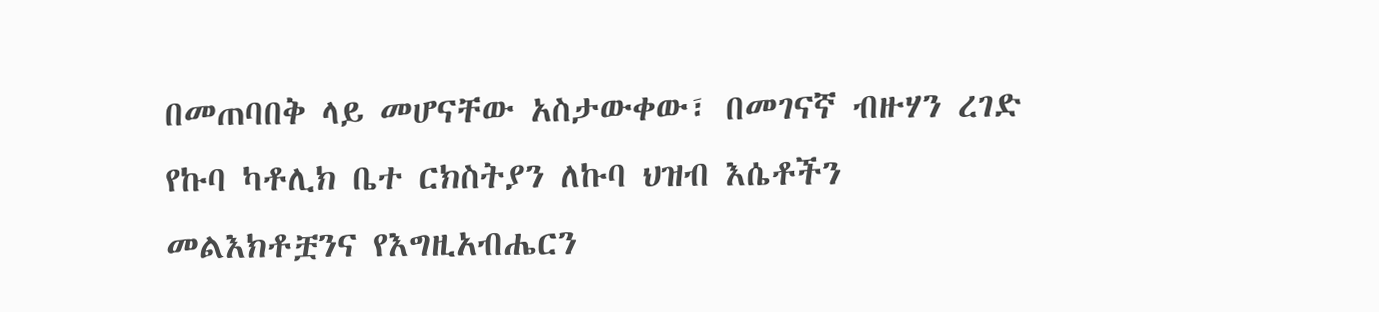በመጠባበቅ ላይ መሆናቸው አስታውቀው፣ በመገናኛ ብዙሃን ረገድ የኩባ ካቶሊክ ቤተ ርክስትያን ለኩባ ህዝብ እሴቶችን መልእክቶቿንና የእግዚአብሔርን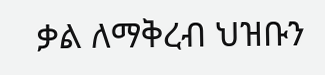ቃል ለማቅረብ ህዝቡን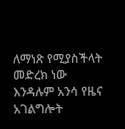ለማነጽ የሚያስችላት መድረክ ነው እንዳሉም አንሳ የዜና አገልግሎት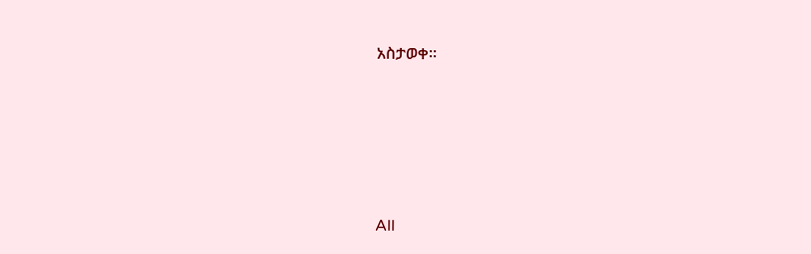አስታወቀ።








All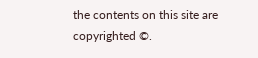the contents on this site are copyrighted ©.